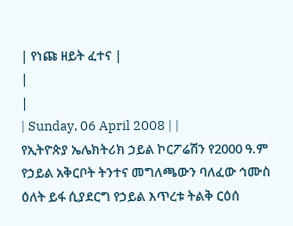| የነጩ ዘይት ፈተና |
|
|
| Sunday, 06 April 2008 | |
የኢትዮጵያ ኤሌክትሪክ ኃይል ኮርፖሬሽን የ2000 ዓ.ም የኃይል አቅርቦት ትንተና መግለጫውን ባለፈው ኅሙስ ዕለት ይፋ ሲያደርግ የኃይል እጥረቱ ትልቅ ርዕሰ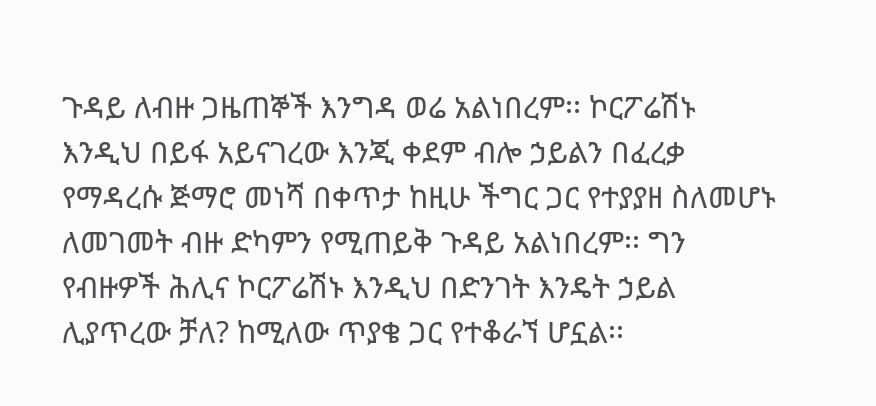ጉዳይ ለብዙ ጋዜጠኞች እንግዳ ወሬ አልነበረም፡፡ ኮርፖሬሽኑ እንዲህ በይፋ አይናገረው እንጂ ቀደም ብሎ ኃይልን በፈረቃ የማዳረሱ ጅማሮ መነሻ በቀጥታ ከዚሁ ችግር ጋር የተያያዘ ስለመሆኑ ለመገመት ብዙ ድካምን የሚጠይቅ ጉዳይ አልነበረም፡፡ ግን የብዙዎች ሕሊና ኮርፖሬሽኑ እንዲህ በድንገት እንዴት ኃይል ሊያጥረው ቻለ? ከሚለው ጥያቄ ጋር የተቆራኘ ሆኗል፡፡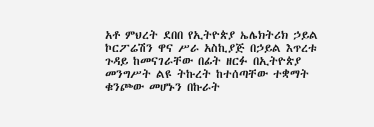አቶ ምህረት ደበበ የኢትዮጵያ ኤሌክትሪክ ኃይል ኮርፖሬሽን ዋና ሥራ አስኪያጅ በኃይል እጥረቱ ጉዳይ ከመናገራቸው በፊት ዘርፉ በኢትዮጵያ መንግሥት ልዩ ትኩረት ከተሰጣቸው ተቋማት ቁንጮው መሆኑን በኩራት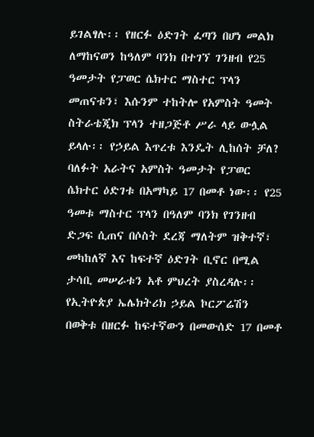ይገልፃሉ፡፡ የዘርፉ ዕድገት ፈጣን በሆነ መልክ ለማከናወን ከዓለም ባንክ በተገኘ ገንዘብ የ25 ዓመታት የፓወር ሴክተር ማስተር ፕላን መጠናቱን፣ እሱንም ተከትሎ የአምስት ዓመት ስትራቴጂክ ፕላን ተዘጋጅቶ ሥራ ላይ ውሏል ይላሉ፡፡ የኃይል እጥረቱ እንዴት ሊከሰት ቻለ? ባለፉት አራትና አምስት ዓመታት የፓወር ሴክተር ዕድገቱ በአማካይ 17 በመቶ ነው፡፡ የ25 ዓመቱ ማስተር ፕላን በዓለም ባንክ የገንዘብ ድጋፍ ሲጠና በሶስት ደረጃ ማለትም ዝቅተኛ፣ መካከለኛ እና ከፍተኛ ዕድገት ቢኖር በሚል ታሳቢ መሠራቱን አቶ ምህረት ያስረዳሉ፡፡ የኢትዮጵያ ኤሌክትሪክ ኃይል ኮርፖሬሽን በወቅቱ በዘርፉ ከፍተኛውን በመውሰድ 17 በመቶ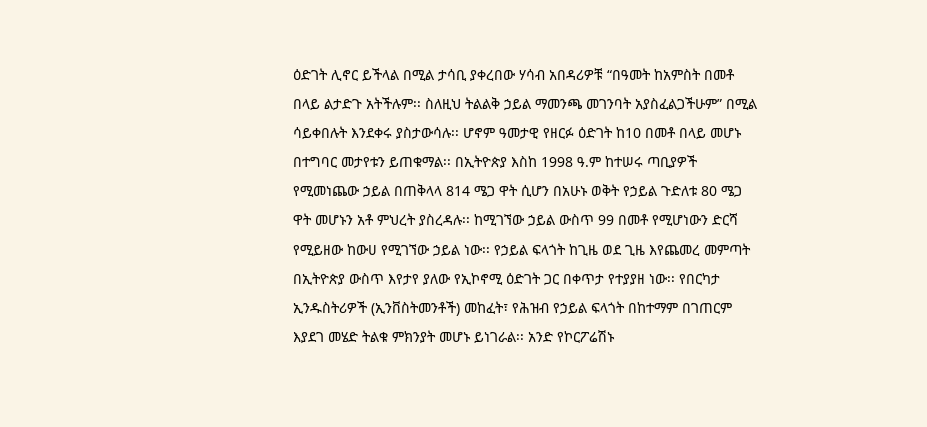ዕድገት ሊኖር ይችላል በሚል ታሳቢ ያቀረበው ሃሳብ አበዳሪዎቹ “በዓመት ከአምስት በመቶ በላይ ልታድጉ አትችሉም፡፡ ስለዚህ ትልልቅ ኃይል ማመንጫ መገንባት አያስፈልጋችሁም” በሚል ሳይቀበሉት እንደቀሩ ያስታውሳሉ፡፡ ሆኖም ዓመታዊ የዘርፉ ዕድገት ከ10 በመቶ በላይ መሆኑ በተግባር መታየቱን ይጠቁማል፡፡ በኢትዮጵያ እስከ 1998 ዓ.ም ከተሠሩ ጣቢያዎች የሚመነጨው ኃይል በጠቅላላ 814 ሜጋ ዋት ሲሆን በአሁኑ ወቅት የኃይል ጉድለቱ 80 ሜጋ ዋት መሆኑን አቶ ምህረት ያስረዳሉ፡፡ ከሚገኘው ኃይል ውስጥ 99 በመቶ የሚሆነውን ድርሻ የሚይዘው ከውሀ የሚገኘው ኃይል ነው፡፡ የኃይል ፍላጎት ከጊዜ ወደ ጊዜ እየጨመረ መምጣት በኢትዮጵያ ውስጥ እየታየ ያለው የኢኮኖሚ ዕድገት ጋር በቀጥታ የተያያዘ ነው፡፡ የበርካታ ኢንዱስትሪዎች (ኢንቨስትመንቶች) መከፈት፣ የሕዝብ የኃይል ፍላጎት በከተማም በገጠርም እያደገ መሄድ ትልቁ ምክንያት መሆኑ ይነገራል፡፡ አንድ የኮርፖሬሽኑ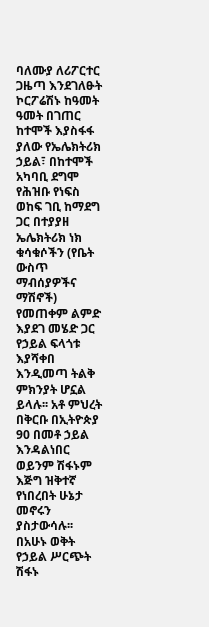ባለሙያ ለሪፖርተር ጋዜጣ እንደገለፁት ኮርፖሬሽኑ ከዓመት ዓመት በገጠር ከተሞች እያስፋፋ ያለው የኤሌክትሪክ ኃይል፣ በከተሞች አካባቢ ደግሞ የሕዝቡ የነፍስ ወከፍ ገቢ ከማደግ ጋር በተያያዘ ኤሌክትሪክ ነክ ቁሳቁሶችን (የቤት ውስጥ ማብሰያዎችና ማሽኖች) የመጠቀም ልምድ እያደገ መሄድ ጋር የኃይል ፍላጎቱ እያሻቀበ እንዲመጣ ትልቅ ምክንያት ሆኗል ይላሉ፡፡ አቶ ምህረት በቅርቡ በኢትዮጵያ 90 በመቶ ኃይል እንዳልነበር ወይንም ሽፋኑም እጅግ ዝቅተኛ የነበረበት ሁኔታ መኖሩን ያስታውሳሉ፡፡ በአሁኑ ወቅት የኃይል ሥርጭት ሽፋኑ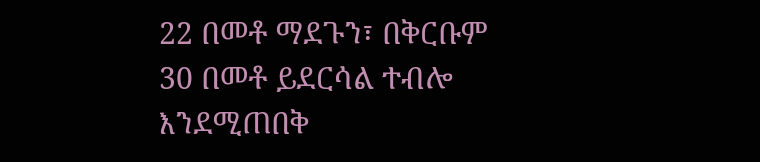22 በመቶ ማደጉን፣ በቅርቡም 30 በመቶ ይደርሳል ተብሎ እንደሚጠበቅ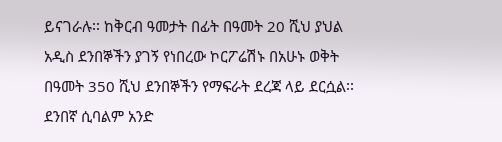ይናገራሉ፡፡ ከቅርብ ዓመታት በፊት በዓመት 20 ሺህ ያህል አዲስ ደንበኞችን ያገኝ የነበረው ኮርፖሬሽኑ በአሁኑ ወቅት በዓመት 350 ሺህ ደንበኞችን የማፍራት ደረጃ ላይ ደርሷል፡፡ ደንበኛ ሲባልም አንድ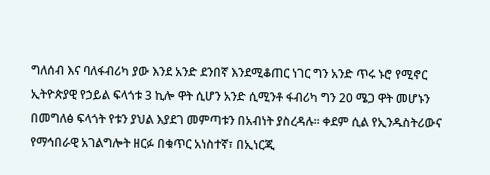ግለሰብ እና ባለፋብሪካ ያው እንደ አንድ ደንበኛ እንደሚቆጠር ነገር ግን አንድ ጥሩ ኑሮ የሚኖር ኢትዮጵያዊ የኃይል ፍላጎቱ 3 ኪሎ ዋት ሲሆን አንድ ሲሚንቶ ፋብሪካ ግን 20 ሜጋ ዋት መሆኑን በመግለፅ ፍላጎት የቱን ያህል እያደገ መምጣቱን በአብነት ያስረዳሉ፡፡ ቀደም ሲል የኢንዱስትሪውና የማኅበራዊ አገልግሎት ዘርፉ በቁጥር አነስተኛ፣ በኢነርጂ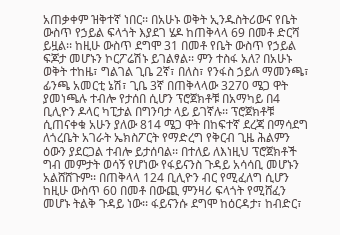አጠቃቀም ዝቅተኛ ነበር፡፡ በአሁኑ ወቅት ኢንዱስትሪውና የቤት ውስጥ የኃይል ፍላጎት እያደገ ሄዶ ከጠቅላላ 69 በመቶ ድርሻ ይዟል፡፡ ከዚሁ ውስጥ ደግሞ 31 በመቶ የቤት ውስጥ የኃይል ፍጆታ መሆኑን ኮርፖሬሽኑ ይገልፃል፡፡ ምን ተስፋ አለ? በአሁኑ ወቅት ተከዜ፣ ግልገል ጊቤ 2ኛ፣ በለስ፣ የንፋስ ኃይለ ማመንጫ፣ ፊንጫ አመርቲ ኔሽ፣ ጊቤ 3ኛ በጠቅላላው 3270 ሜጋ ዋት ያመነጫሉ ተብሎ የታሰበ ሲሆን ፕሮጀክቶቹ በአማካይ በ4 ቢሊዮን ዶላር ካፒታል በግንባታ ላይ ይገኛሉ፡፡ ፕሮጀክቶቹ ሲጠናቀቁ አሁን ያለው 814 ሜጋ ዋት በከፍተኛ ደረጃ በማሳደግ ለጎረቤት አገራት ኤክስፖርት የማድረግ የቅርብ ጊዜ ሕልምን ዕውን ያደርጋል ተብሎ ይታሰባል፡፡ በተለይ ለእነዚህ ፕሮጀክቶች ግብ መምታት ወሳኝ የሆነው የፋይናንስ ጉዳይ አሳሳቢ መሆኑን አልሸሸጉም፡፡ በጠቅላላ 124 ቢሊዮን ብር የሚፈለግ ሲሆን ከዚሁ ውስጥ 60 በመቶ በውጪ ምንዛሪ ፍላጎት የሚሸፈን መሆኑ ትልቅ ጉዳይ ነው፡፡ ፋይናንሱ ደግሞ ከዕርዳታ፣ ከብድር፣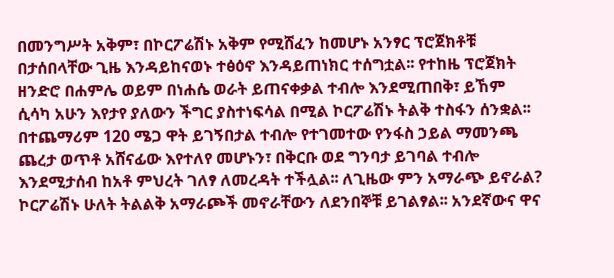በመንግሥት አቅም፣ በኮርፖሬሽኑ አቅም የሚሸፈን ከመሆኑ አንፃር ፕሮጀክቶቹ በታሰበላቸው ጊዜ እንዳይከናወኑ ተፅዕኖ እንዳይጠነክር ተሰግቷል፡፡ የተከዜ ፕሮጀክት ዘንድሮ በሐምሌ ወይም በነሐሴ ወራት ይጠናቀቃል ተብሎ እንደሚጠበቅ፣ ይኸም ሲሳካ አሁን እየታየ ያለውን ችግር ያስተነፍሳል በሚል ኮርፖሬሽኑ ትልቅ ተስፋን ሰንቋል፡፡ በተጨማሪም 120 ሜጋ ዋት ይገኝበታል ተብሎ የተገመተው የንፋስ ኃይል ማመንጫ ጨረታ ወጥቶ አሸናፊው እየተለየ መሆኑን፣ በቅርቡ ወደ ግንባታ ይገባል ተብሎ እንደሚታሰብ ከአቶ ምህረት ገለፃ ለመረዳት ተችሏል፡፡ ለጊዜው ምን አማራጭ ይኖራል? ኮርፖሬሽኑ ሁለት ትልልቅ አማራጮች መኖራቸውን ለደንበኞቹ ይገልፃል፡፡ አንደኛውና ዋና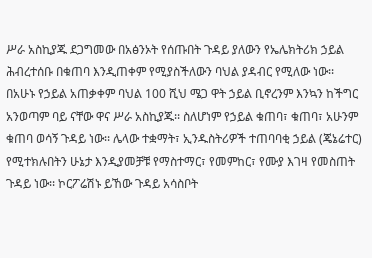ሥራ አስኪያጁ ደጋግመው በአፅንኦት የሰጡበት ጉዳይ ያለውን የኤሌክትሪክ ኃይል ሕብረተሰቡ በቁጠባ እንዲጠቀም የሚያስችለውን ባህል ያዳብር የሚለው ነው፡፡ በአሁኑ የኃይል አጠቃቀም ባህል 100 ሺህ ሜጋ ዋት ኃይል ቢኖረንም እንኳን ከችግር አንወጣም ባይ ናቸው ዋና ሥራ አስኪያጁ፡፡ ስለሆነም የኃይል ቁጠባ፣ ቁጠባ፣ አሁንም ቁጠባ ወሳኝ ጉዳይ ነው፡፡ ሌላው ተቋማት፣ ኢንዱስትሪዎች ተጠባባቂ ኃይል (ጄኔሬተር) የሚተክሉበትን ሁኔታ እንዲያመቻቹ የማስተማር፣ የመምከር፣ የሙያ እገዛ የመስጠት ጉዳይ ነው፡፡ ኮርፖሬሽኑ ይኸው ጉዳይ አሳስቦት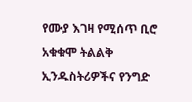የሙያ እገዛ የሚሰጥ ቢሮ አቁቁሞ ትልልቅ ኢንዱስትሪዎችና የንግድ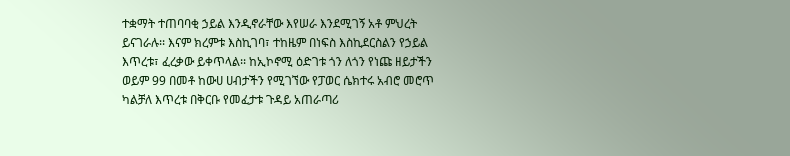ተቋማት ተጠባባቂ ኃይል እንዲኖራቸው እየሠራ እንደሚገኝ አቶ ምህረት ይናገራሉ፡፡ እናም ክረምቱ እስኪገባ፣ ተከዜም በነፍስ እስኪደርስልን የኃይል እጥረቱ፣ ፈረቃው ይቀጥላል፡፡ ከኢኮኖሚ ዕድገቱ ጎን ለጎን የነጩ ዘይታችን ወይም 99 በመቶ ከውሀ ሀብታችን የሚገኘው የፓወር ሴክተሩ አብሮ መሮጥ ካልቻለ እጥረቱ በቅርቡ የመፈታቱ ጉዳይ አጠራጣሪ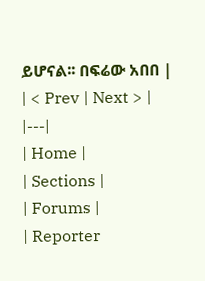ይሆናል፡፡ በፍሬው አበበ |
| < Prev | Next > |
|---|
| Home |
| Sections |
| Forums |
| Reporter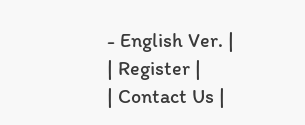- English Ver. |
| Register |
| Contact Us |